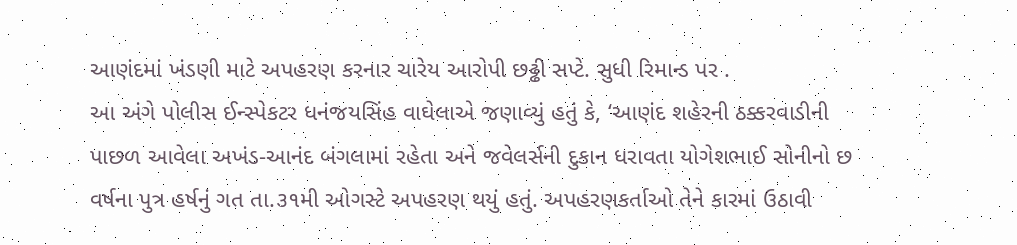આણંદમાં ખંડણી માટે અપહરણ કરનાર ચારેય આરોપી છઢ્ઢી સપ્ટે. સુધી રિમાન્ડ પર .
આ અંગે પોલીસ ઈન્સ્પેકટર ધનંજયસિંહ વાઘેલાએ જણાવ્યું હતું કે, ‘આણંદ શહેરની ઠક્કરવાડીની પાછળ આવેલા અખંડ-આનંદ બંગલામાં રહેતા અને જવેલર્સની દુકાન ધરાવતા યોગેશભાઈ સોનીનો છ વર્ષના પુત્ર હર્ષનું ગત તા.૩૧મી ઓગસ્ટે અપહરણ થયું હતું. અપહરણકર્તાઓ તેને કારમાં ઉઠાવી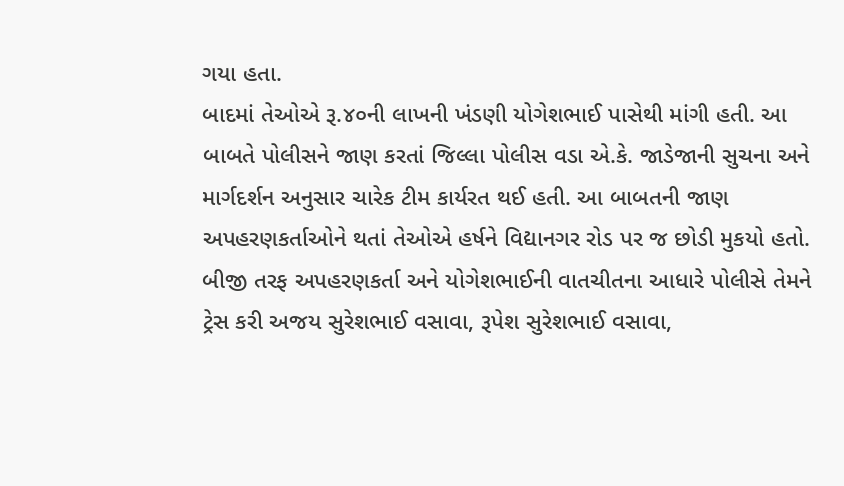ગયા હતા.
બાદમાં તેઓએ રૂ.૪૦ની લાખની ખંડણી યોગેશભાઈ પાસેથી માંગી હતી. આ બાબતે પોલીસને જાણ કરતાં જિલ્લા પોલીસ વડા એ.કે. જાડેજાની સુચના અને માર્ગદર્શન અનુસાર ચારેક ટીમ કાર્યરત થઈ હતી. આ બાબતની જાણ અપહરણકર્તાઓને થતાં તેઓએ હર્ષને વિદ્યાનગર રોડ પર જ છોડી મુકયો હતો. બીજી તરફ અપહરણકર્તા અને યોગેશભાઈની વાતચીતના આધારે પોલીસે તેમને ટ્રેસ કરી અજય સુરેશભાઈ વસાવા, રૂપેશ સુરેશભાઈ વસાવા,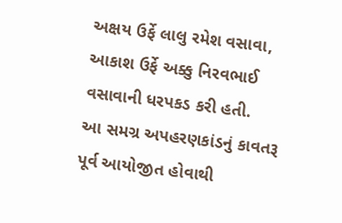અક્ષય ઉર્ફે લાલુ રમેશ વસાવા, આકાશ ઉર્ફે અક્કુ નિરવભાઈ વસાવાની ધરપકડ કરી હતી.
આ સમગ્ર અપહરણકાંડનું કાવતરૂ પૂર્વ આયોજીત હોવાથી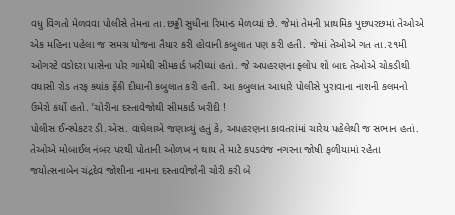વધુ વિગતો મેળવવા પોલીસે તેમના તા.છઢ્ઢી સુધીના રિમાન્ડ મેળવ્યાં છે. જેમાં તેમની પ્રાથમિક પુછપરછમાં તેઓએ એક મહિના પહેલા જ સમગ્ર યોજના તૈયાર કરી હોવાની કબુલાત પણ કરી હતી. જેમાં તેઓએ ગત તા.૨૧મી ઓગસ્ટે વડોદરા પાસેના પોર ગામેથી સીમકાર્ડ ખરીધ્યાં હતાં. જે અપહરણના ફ્લોપ શો બાદ તેઓએ ચોકડીથી વઘાસી રોડ તરફ ક્યાંક ફેંકી દીધાની કબુલાત કરી હતી. આ કબુલાત આધારે પોલીસે પુરાવાના નાશની કલમનો ઉમેરો કર્યો હતો. ’ચોરીના દસ્તાવેજોથી સીમકાર્ડ ખરીદી !
પોલીસ ઈન્સ્પેકટર ડી.એસ. વાઘેલાએ જણાવ્યું હતું કે, અપહરણના કાવતરાંમાં ચારેય પહેલેથી જ સભાન હતાં. તેઓએ મોબાઈલ નંબર પરથી પોતાની ઓળખ ન થાય તે માટે કપડવંજ નગરના જોષી ફળીયામાં રહેતા જયોત્સનાબેન ચંદ્રદેવ જોશીના નામના દસ્તાવોજોની ચોરી કરી બે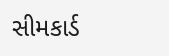સીમકાર્ડ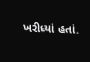ખરીધ્યાં હતાં.